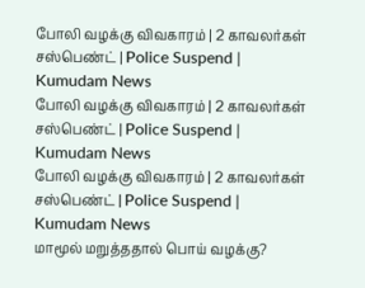போலி வழக்கு விவகாரம் | 2 காவலர்கள் சஸ்பெண்ட் | Police Suspend | Kumudam News
போலி வழக்கு விவகாரம் | 2 காவலர்கள் சஸ்பெண்ட் | Police Suspend | Kumudam News
போலி வழக்கு விவகாரம் | 2 காவலர்கள் சஸ்பெண்ட் | Police Suspend | Kumudam News
மாமூல் மறுத்ததால் பொய் வழக்கு?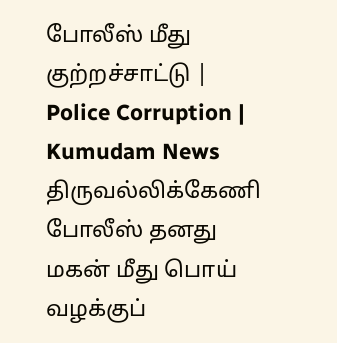போலீஸ் மீது குற்றச்சாட்டு | Police Corruption | Kumudam News
திருவல்லிக்கேணி போலீஸ் தனது மகன் மீது பொய் வழக்குப்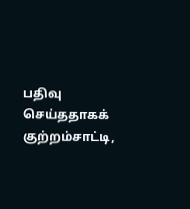பதிவு செய்ததாகக் குற்றம்சாட்டி,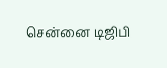சென்னை டிஜிபி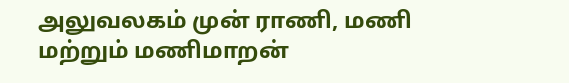அலுவலகம் முன் ராணி, மணி மற்றும் மணிமாறன்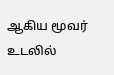ஆகிய மூவர் உடலில்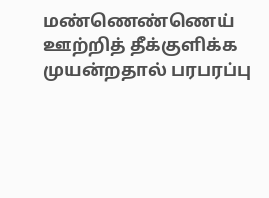மண்ணெண்ணெய் ஊற்றித் தீக்குளிக்க முயன்றதால் பரபரப்பு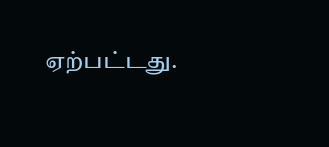ஏற்பட்டது.